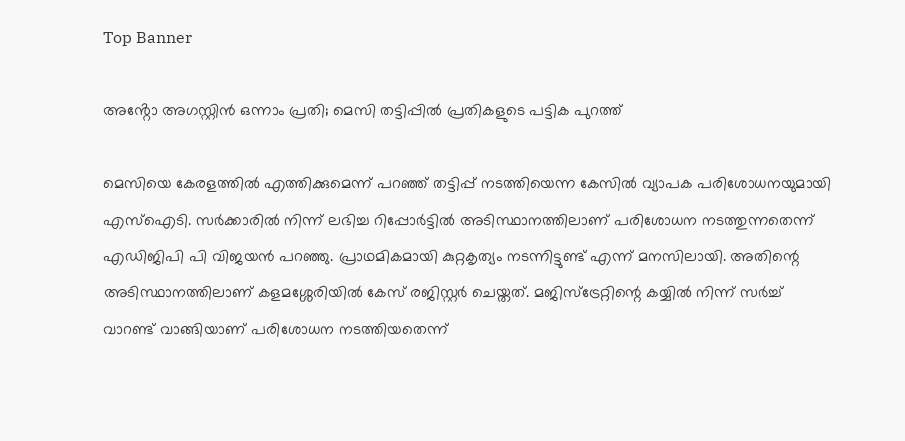Top Banner

അൻ്റോ അഗസ്റ്റിൻ ഒന്നാം പ്രതി; മെസി തട്ടിപ്പിൽ പ്രതികളുടെ പട്ടിക പുറത്ത്

മെസിയെ കേരളത്തിൽ എത്തിക്കുമെന്ന് പറഞ്ഞ് തട്ടിപ്പ് നടത്തിയെന്ന കേസിൽ വ്യാപക പരിശോധനയുമായി എസ്ഐടി. സർക്കാരിൽ നിന്ന് ലഭിച്ച റിപ്പോർട്ടിൽ അടിസ്ഥാനത്തിലാണ് പരിശോധന നടത്തുന്നതെന്ന് എഡിജിപി പി വിജയൻ പറഞ്ഞു. പ്രാഥമികമായി കുറ്റകൃത്യം നടന്നിട്ടുണ്ട് എന്ന് മനസിലായി. അതിന്റെ അടിസ്ഥാനത്തിലാണ് കളമശ്ശേരിയിൽ കേസ് രജിസ്റ്റർ ചെയ്തത്. മജിസ്ട്രേറ്റിന്റെ കയ്യിൽ നിന്ന് സർച്ച് വാറണ്ട് വാങ്ങിയാണ് പരിശോധന നടത്തിയതെന്ന്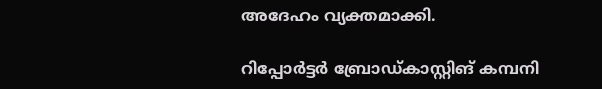അദേഹം വ്യക്തമാക്കി.

റിപ്പോർട്ടർ‌ ബ്രോഡ്കാസ്റ്റിങ് കമ്പനി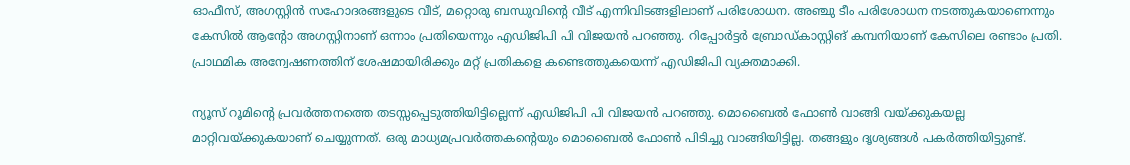ഓഫീസ്, അഗസ്റ്റിൻ സഹോദരങ്ങളുടെ വീട്, മറ്റൊരു ബന്ധുവിന്റെ വീട് എന്നിവിടങ്ങളിലാണ് പരിശോധന. അഞ്ചു ടീം പരിശോധന നടത്തുകയാണെന്നും കേസിൽ ആൻ്റോ അഗസ്റ്റിനാണ് ഒന്നാം പ്രതിയെന്നും എഡിജിപി പി വിജയൻ പറഞ്ഞു. റിപ്പോർട്ടർ‌ ബ്രോഡ്കാസ്റ്റിങ് കമ്പനിയാണ് കേസിലെ രണ്ടാം പ്രതി. പ്രാഥമിക അന്വേഷണത്തിന് ശേഷമായിരിക്കും മറ്റ് പ്രതികളെ കണ്ടെത്തുകയെന്ന് എഡിജിപി വ്യക്തമാക്കി.

ന്യൂസ് റൂമിന്റെ പ്രവർത്തനത്തെ തടസ്സപ്പെടുത്തിയിട്ടില്ലെന്ന് എഡിജിപി പി വിജയൻ പറഞ്ഞു. മൊബൈൽ ഫോൺ വാങ്ങി വയ്ക്കുകയല്ല മാറ്റിവയ്ക്കുകയാണ് ചെയ്യുന്നത്. ഒരു മാധ്യമപ്രവർത്തകൻ്റെയും മൊബൈൽ ഫോൺ പിടിച്ചു വാങ്ങിയിട്ടില്ല. തങ്ങളും ദൃശ്യങ്ങൾ പകർത്തിയിട്ടുണ്ട്.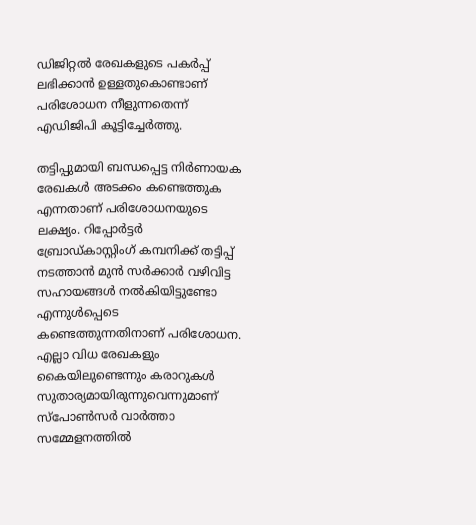ഡിജിറ്റൽ രേഖകളുടെ പകർപ്പ് ലഭിക്കാൻ ഉള്ളതുകൊണ്ടാണ് പരിശോധന നീളുന്നതെന്ന് എഡിജിപി കൂട്ടിച്ചേർത്തു.

തട്ടിപ്പുമായി ബന്ധപ്പെട്ട നിർണായക രേഖകൾ അടക്കം കണ്ടെത്തുക എന്നതാണ് പരിശോധനയുടെ ലക്ഷ്യം. റിപ്പോർട്ടർ ബ്രോഡ്കാസ്റ്റിംഗ് കമ്പനിക്ക് തട്ടിപ്പ് നടത്താൻ മുൻ സർക്കാർ വഴിവിട്ട സഹായങ്ങൾ നൽകിയിട്ടുണ്ടോ എന്നുൾപ്പെടെ കണ്ടെത്തുന്നതിനാണ് പരിശോധന. എല്ലാ വിധ രേഖകളും കൈയിലുണ്ടെന്നും കരാറുകൾ സുതാര്യമായിരുന്നുവെന്നുമാണ് സ്‌പോൺസർ വാർത്താ സമ്മേളനത്തിൽ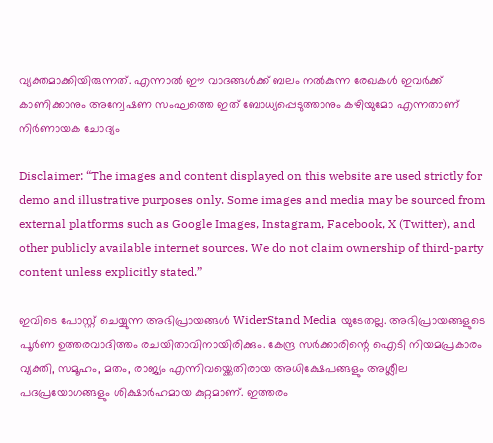വ്യക്തമാക്കിയിരുന്നത്. എന്നാൽ ഈ വാദങ്ങൾക്ക് ബലം നൽകുന്ന രേഖകൾ ഇവർക്ക് കാണിക്കാനും അന്വേഷണ സംഘത്തെ ഇത് ബോധ്യപ്പെടുത്താനും കഴിയുമോ എന്നതാണ് നിർണായക ചോദ്യം

Disclaimer: “The images and content displayed on this website are used strictly for demo and illustrative purposes only. Some images and media may be sourced from external platforms such as Google Images, Instagram, Facebook, X (Twitter), and other publicly available internet sources. We do not claim ownership of third-party content unless explicitly stated.”

ഇവിടെ പോസ്റ്റ് ചെയ്യുന്ന അഭിപ്രായങ്ങൾ WiderStand Media യുടേതല്ല. അഭിപ്രായങ്ങളുടെ പൂർണ ഉത്തരവാദിത്തം രചയിതാവിനായിരിക്കും. കേന്ദ്ര സർക്കാരിന്റെ ഐടി നിയമപ്രകാരം വ്യക്തി, സമൂഹം, മതം, രാജ്യം എന്നിവയ്ക്കെതിരായ അധിക്ഷേപങ്ങളും അശ്ലീല പദപ്രയോഗങ്ങളും ശിക്ഷാർഹമായ കുറ്റമാണ്. ഇത്തരം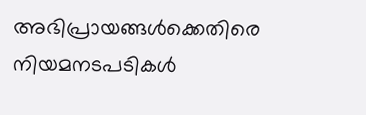അഭിപ്രായങ്ങൾക്കെതിരെ നിയമനടപടികൾ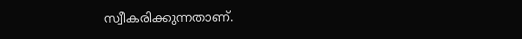സ്വീകരിക്കുന്നതാണ്.